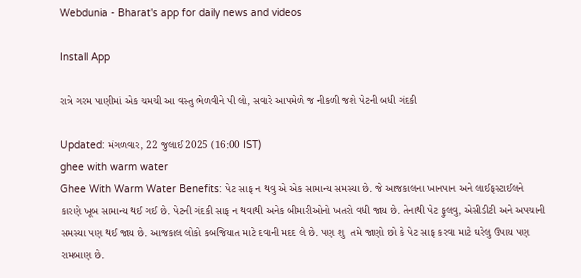Webdunia - Bharat's app for daily news and videos

Install App

રાત્રે ગરમ પાણીમાં એક ચમચી આ વસ્તુ ભેળવીને પી લો, સવારે આપમેળે જ નીકળી જશે પેટની બધી ગંદકી

Updated: મંગળવાર, 22 જુલાઈ 2025 (16:00 IST)
ghee with warm water
Ghee With Warm Water Benefits: પેટ સાફ ન થવુ એ એક સામાન્ય સમસ્યા છે. જે આજકાલના ખાનપાન અને લાઈફસ્ટાઈલને કારણે ખૂબ સામાન્ય થઈ ગઈ છે. પેટની ગંદકી સાફ ન થવાથી અનેક બીમારીઓનો ખતરો વધી જાય છે. તેનાથી પેટ ફુલવુ, એસીડીટી અને અપચાની સમસ્યા પણ થઈ જાય છે. આજકાલ લોકો કબજિયાત માટે દવાની મદદ લે છે. પણ શુ  તમે જાણો છો કે પેટ સાફ કરવા માટે ઘરેલુ ઉપાય પણ રામબાણ છે.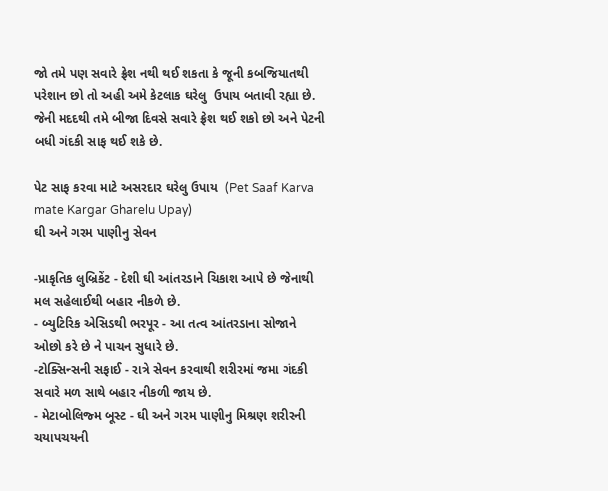જો તમે પણ સવારે ફ્રેશ નથી થઈ શકતા કે જૂની કબજિયાતથી પરેશાન છો તો અહી અમે કેટલાક ઘરેલુ  ઉપાય બતાવી રહ્યા છે.  જેની મદદથી તમે બીજા દિવસે સવારે ફ્રેશ થઈ શકો છો અને પેટની બધી ગંદકી સાફ થઈ શકે છે.

પેટ સાફ કરવા માટે અસરદાર ઘરેલુ ઉપાય  (Pet Saaf Karva mate Kargar Gharelu Upay)
ઘી અને ગરમ પાણીનુ સેવન

-પ્રાકૃતિક લુબ્રિકેંટ - દેશી ઘી આંતરડાને ચિકાશ આપે છે જેનાથી મલ સહેલાઈથી બહાર નીકળે છે.
- બ્યુટિરિક એસિડથી ભરપૂર - આ તત્વ આંતરડાના સોજાને ઓછો કરે છે ને પાચન સુધારે છે.
-ટોક્સિન્સની સફાઈ - રાત્રે સેવન કરવાથી શરીરમાં જમા ગંદકી સવારે મળ સાથે બહાર નીકળી જાય છે.
- મેટાબોલિજ્મ બૂસ્ટ - ઘી અને ગરમ પાણીનુ મિશ્રણ શરીરની ચયાપચયની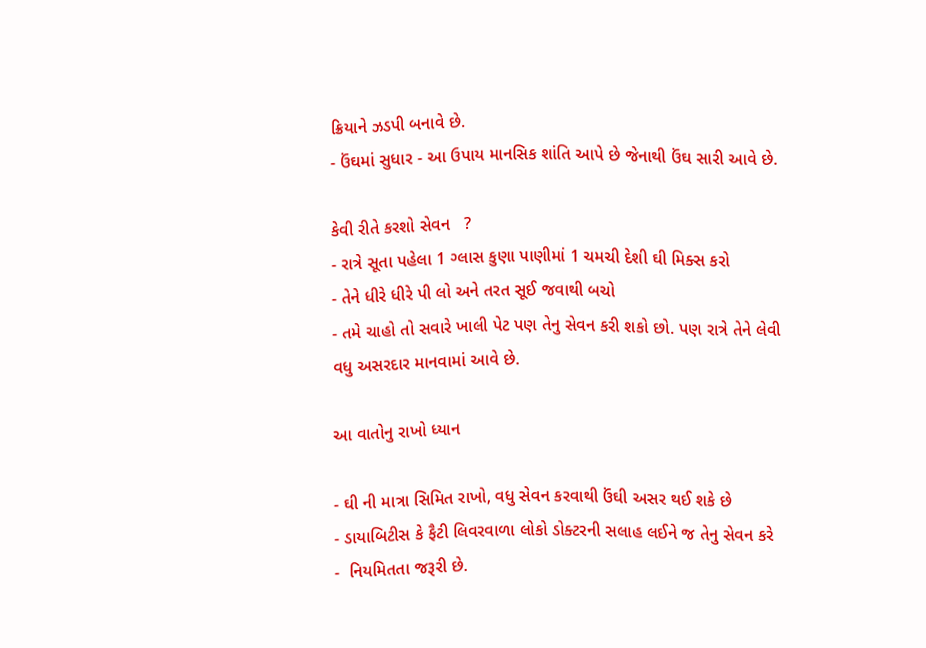ક્રિયાને ઝડપી બનાવે છે.
- ઉંઘમાં સુધાર - આ ઉપાય માનસિક શાંતિ આપે છે જેનાથી ઉંઘ સારી આવે છે.

કેવી રીતે કરશો સેવન   ?
- રાત્રે સૂતા પહેલા 1 ગ્લાસ કુણા પાણીમાં 1 ચમચી દેશી ઘી મિક્સ કરો
- તેને ધીરે ધીરે પી લો અને તરત સૂઈ જવાથી બચો
- તમે ચાહો તો સવારે ખાલી પેટ પણ તેનુ સેવન કરી શકો છો. પણ રાત્રે તેને લેવી વધુ અસરદાર માનવામાં આવે છે.

આ વાતોનુ રાખો ધ્યાન

- ઘી ની માત્રા સિમિત રાખો, વધુ સેવન કરવાથી ઉંઘી અસર થઈ શકે છે
- ડાયાબિટીસ કે ફૈટી લિવરવાળા લોકો ડોક્ટરની સલાહ લઈને જ તેનુ સેવન કરે
-  નિયમિતતા જરૂરી છે.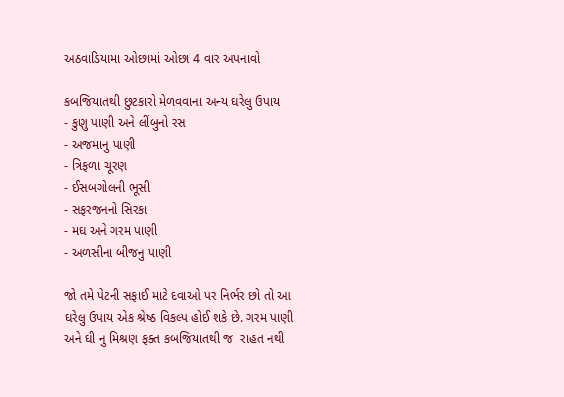અઠવાડિયામા ઓછામાં ઓછા 4 વાર અપનાવો

કબજિયાતથી છુટકારો મેળવવાના અન્ય ઘરેલુ ઉપાય
- કુણુ પાણી અને લીંબુનો રસ
- અજમાનુ પાણી
- ત્રિફળા ચૂરણ
- ઈસબગોલની ભૂસી
- સફરજનનો સિરકા
- મઘ અને ગરમ પાણી
- અળસીના બીજનુ પાણી

જો તમે પેટની સફાઈ માટે દવાઓ પર નિર્ભર છો તો આ ઘરેલુ ઉપાય એક શ્રેષ્ઠ વિકલ્પ હોઈ શકે છે. ગરમ પાણી અને ઘી નુ મિશ્રણ ફક્ત કબજિયાતથી જ  રાહત નથી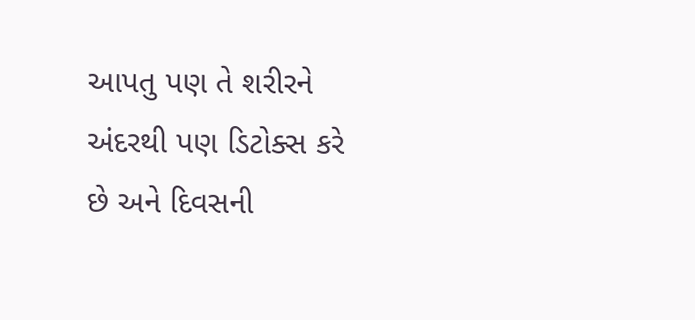આપતુ પણ તે શરીરને અંદરથી પણ ડિટોક્સ કરે છે અને દિવસની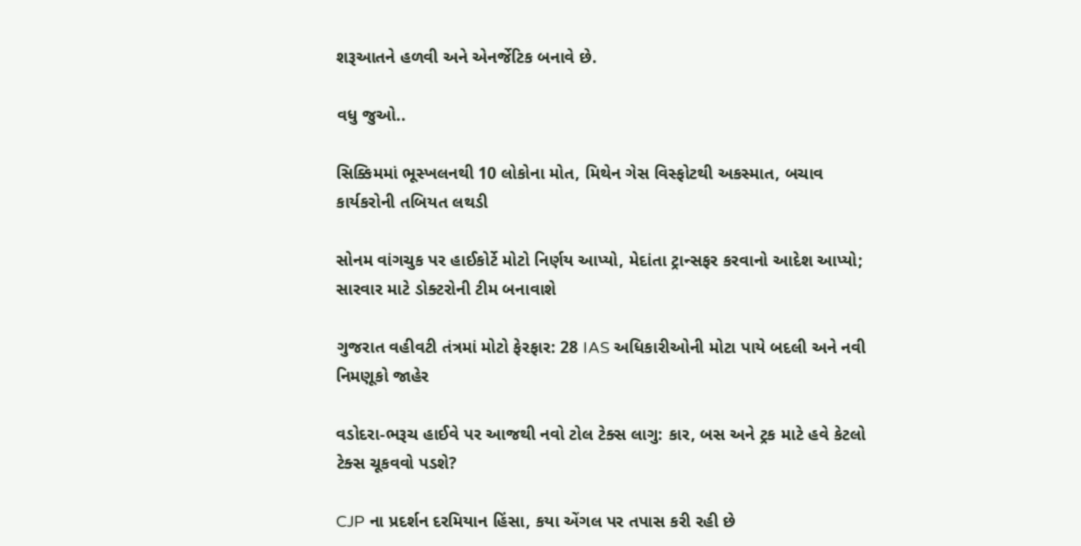શરૂઆતને હળવી અને એનર્જેટિક બનાવે છે.

વધુ જુઓ..

સિક્કિમમાં ભૂસ્ખલનથી 10 લોકોના મોત, મિથેન ગેસ વિસ્ફોટથી અકસ્માત, બચાવ કાર્યકરોની તબિયત લથડી

સોનમ વાંગચુક પર હાઈકોર્ટે મોટો નિર્ણય આપ્યો, મેદાંતા ટ્રાન્સફર કરવાનો આદેશ આપ્યો; સારવાર માટે ડોક્ટરોની ટીમ બનાવાશે

ગુજરાત વહીવટી તંત્રમાં મોટો ફેરફાર: 28 IAS અધિકારીઓની મોટા પાયે બદલી અને નવી નિમણૂકો જાહેર

વડોદરા-ભરૂચ હાઈવે પર આજથી નવો ટોલ ટેક્સ લાગુ: કાર, બસ અને ટ્રક માટે હવે કેટલો ટેક્સ ચૂકવવો પડશે?

CJP ના પ્રદર્શન દરમિયાન હિંસા, કયા એંગલ પર તપાસ કરી રહી છે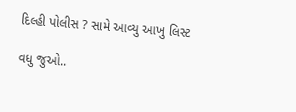દિલ્હી પોલીસ ? સામે આવ્યુ આખુ લિસ્ટ

વધુ જુઓ..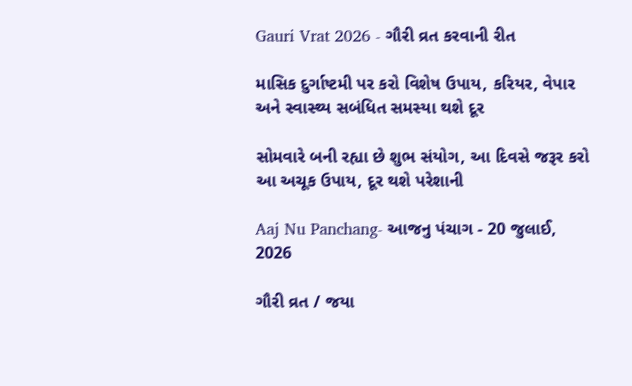Gauri Vrat 2026 - ગૌરી વ્રત કરવાની રીત

માસિક દુર્ગાષ્ટમી પર કરો વિશેષ ઉપાય, કરિયર, વેપાર અને સ્વાસ્થ્ય સબંધિત સમસ્યા થશે દૂર

સોમવારે બની રહ્યા છે શુભ સંયોગ, આ દિવસે જરૂર કરો આ અચૂક ઉપાય, દૂર થશે પરેશાની

Aaj Nu Panchang- આજનુ પંચાગ - 20 જુલાઈ, 2026

ગૌરી વ્રત / જયા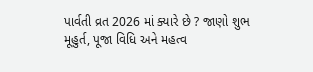પાર્વતી વ્રત 2026 માં ક્યારે છે ? જાણો શુભ મૂહુર્ત, પૂજા વિધિ અને મહત્વ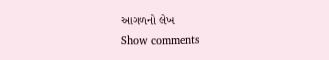આગળનો લેખ
Show comments